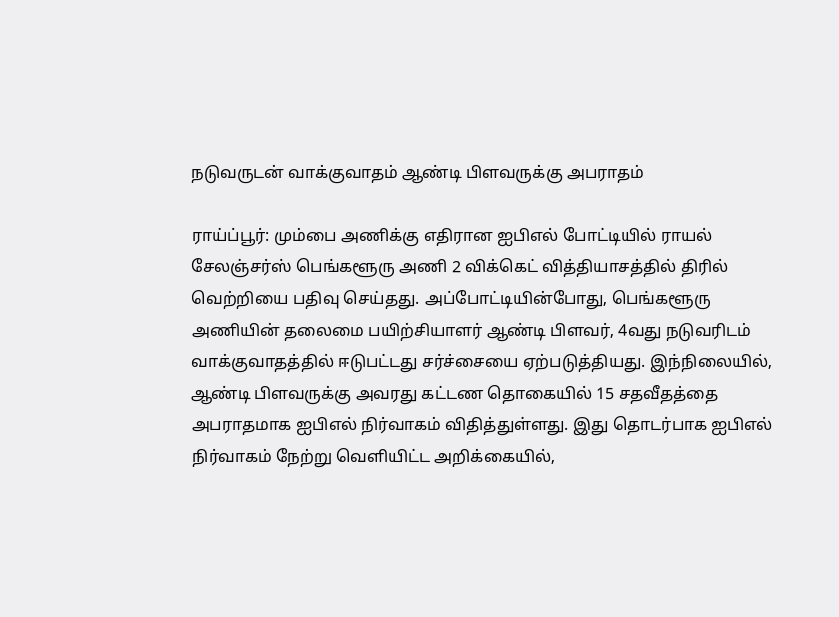நடுவருடன் வாக்குவாதம் ஆண்டி பிளவருக்கு அபராதம்

ராய்ப்பூர்: மும்பை அணிக்கு எதிரான ஐபிஎல் போட்டியில் ராயல் சேலஞ்சர்ஸ் பெங்களூரு அணி 2 விக்கெட் வித்தியாசத்தில் திரில் வெற்றியை பதிவு செய்தது. அப்போட்டியின்போது, பெங்களூரு அணியின் தலைமை பயிற்சியாளர் ஆண்டி பிளவர், 4வது நடுவரிடம் வாக்குவாதத்தில் ஈடுபட்டது சர்ச்சையை ஏற்படுத்தியது. இந்நிலையில், ஆண்டி பிளவருக்கு அவரது கட்டண தொகையில் 15 சதவீதத்தை அபராதமாக ஐபிஎல் நிர்வாகம் விதித்துள்ளது. இது தொடர்பாக ஐபிஎல் நிர்வாகம் நேற்று வெளியிட்ட அறிக்கையில்,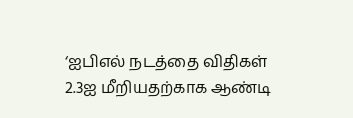‘ஐபிஎல் நடத்தை விதிகள் 2.3ஐ மீறியதற்காக ஆண்டி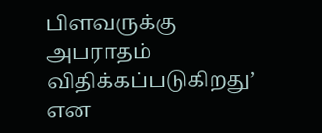பிளவருக்கு அபராதம் விதிக்கப்படுகிறது’ என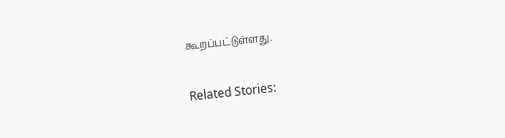கூறப்பட்டுள்ளது.

Related Stories: